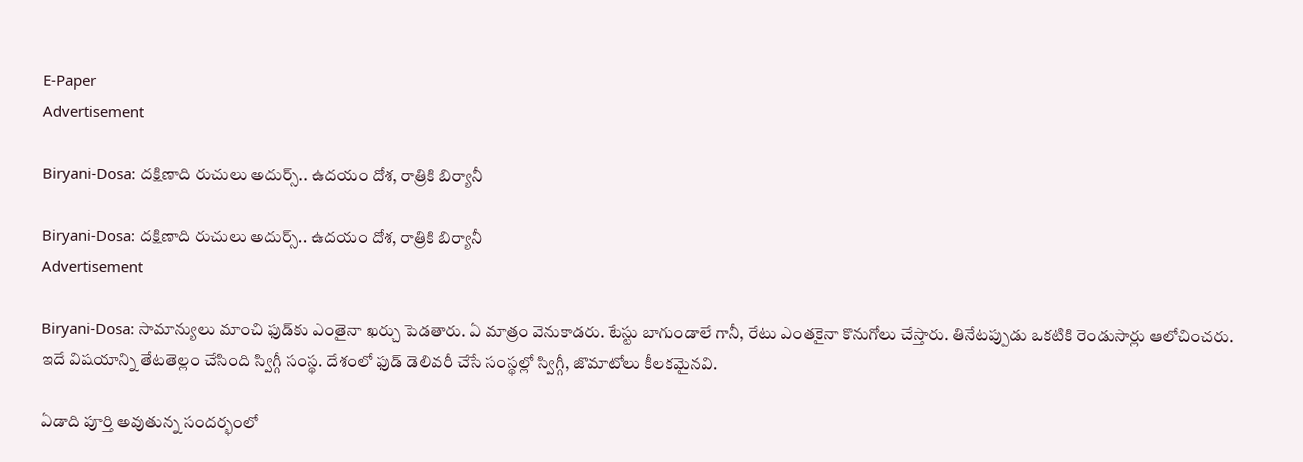E-Paper
Advertisement

Biryani-Dosa: దక్షిణాది రుచులు అదుర్స్.. ఉదయం దోశ, రాత్రికి బిర్యానీ

Biryani-Dosa: దక్షిణాది రుచులు అదుర్స్.. ఉదయం దోశ, రాత్రికి బిర్యానీ
Advertisement

Biryani-Dosa: సామాన్యులు మాంచి ఫుడ్‌కు ఎంతైనా ఖర్చు పెడతారు. ఏ మాత్రం వెనుకాడరు. టేస్టు బాగుండాలే గానీ, రేటు ఎంతకైనా కొనుగోలు చేస్తారు. తినేటప్పుడు ఒకటికి రెండుసార్లు ఆలోచించరు. ఇదే విషయాన్ని తేటతెల్లం చేసింది స్విగ్గీ సంస్థ. దేశంలో ఫుడ్ డెలివరీ చేసే సంస్థల్లో స్విగ్గీ, జొమాటోలు కీలకమైనవి.

ఏడాది పూర్తి అవుతున్న సందర్భంలో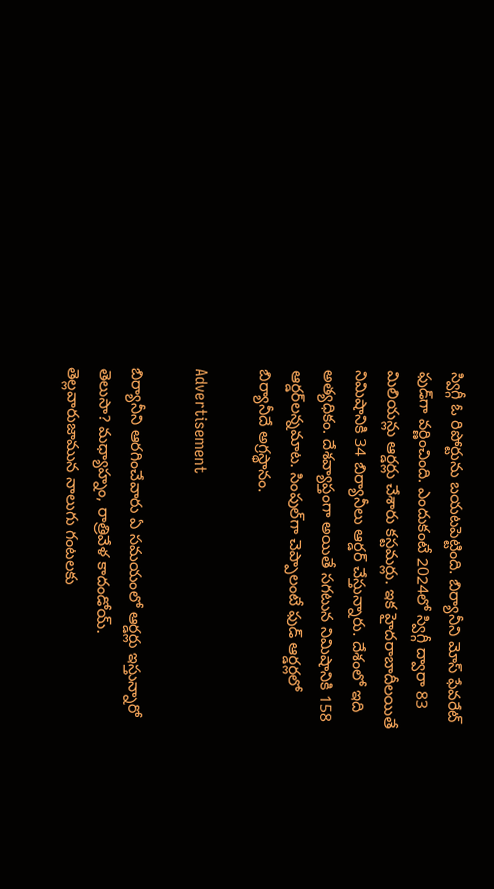స్విగ్గీ ఓ రిపోర్టును బయటపెట్టింది. బిర్యానీని మోస్ ఫేవరేట్ ఫుడ్‌గా వర్ణించింది. ఎందుకంటే 2024లో స్విగ్గీ ద్వారా 83 మిలియన్లు ఆర్డర్లు చేశారు కస్టమర్లు. ఇక హైదరాబాదీలయితే నిమిషానికి 34 బిర్యానీలు ఆర్డర్ చేస్తున్నారు. దేశంలో ఇది అత్యధికం. దేశవ్యాప్తంగా అయితే సగటున నిమిషానికి 158 ఆర్డర్‌లన్నమాట. సింపుల్‌గా చెప్పాలంటే ఫుడ్ ఆర్డర్లలో బిర్యానీదే అగ్రస్థానం.

Advertisement

బిర్యానీని ఆరగించేవారు ఏ సమయంలో ఆర్డర్లు ఇస్తున్నారో తెలుసా? మధ్యాహ్నం, రాత్రివేళ కాదండోయ్. తెల్లవారుజామున నాలుగు గంటలకు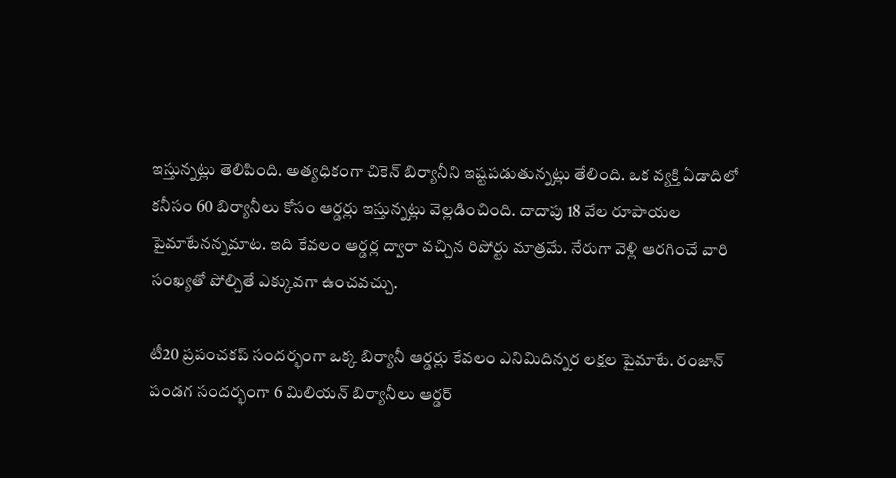ఇస్తున్నట్లు తెలిపింది. అత్యధికంగా చికెన్ బిర్యానీని ఇష్టపడుతున్నట్లు తేలింది. ఒక వ్యక్తి ఏడాదిలో కనీసం 60 బిర్యానీలు కోసం ఆర్డర్లు ఇస్తున్నట్లు వెల్లడించింది. దాదాపు 18 వేల రూపాయల పైమాటేనన్నమాట. ఇది కేవలం ఆర్డర్ల ద్వారా వచ్చిన రిపోర్టు మాత్రమే. నేరుగా వెళ్లి ఆరగించే వారి సంఖ్యతో పోల్చితే ఎక్కువగా ఉంచవచ్చు.

టీ20 ప్రపంచకప్ సందర్భంగా ఒక్క బిర్యానీ ఆర్డర్లు కేవలం ఎనిమిదిన్నర లక్షల పైమాటే. రంజాన్‌ పండగ సందర్భంగా 6 మిలియన్‌ బిర్యానీలు ఆర్డర్‌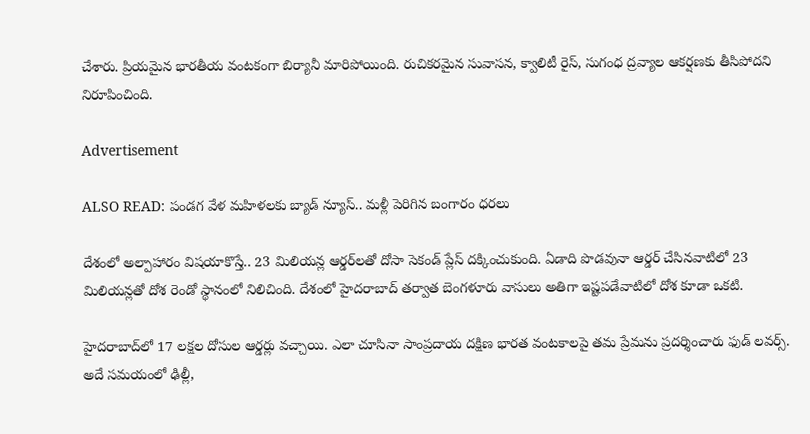చేశారు. ప్రియమైన భారతీయ వంటకంగా బిర్యానీ మారిపోయింది. రుచికరమైన సువాసన, క్వాలిటీ రైస్, సుగంధ ద్రవ్యాల ఆకర్షణకు తీసిపోదని నిరూపించింది.

Advertisement

ALSO READ: పండగ వేళ మహిళలకు బ్యాడ్ న్యూస్.. మళ్లీ పెరిగిన బంగారం ధరలు

దేశంలో అల్పాహారం విషయాకొస్తే.. 23 మిలియన్ల ఆర్డర్‌లతో దోసా సెకండ్ ప్లేస్ దక్కించుకుంది. ఏడాది పొడవునా ఆర్డర్ చేసినవాటిలో 23 మిలియన్లతో దోశ రెండో స్థానంలో నిలిచింది. దేశంలో హైదరాబాద్ తర్వాత బెంగళూరు వాసులు అతిగా ఇష్టపడేవాటిలో దోశ కూడా ఒకటి.

హైదరాబాద్‌లో 17 లక్షల దోసుల ఆర్డర్లు వచ్చాయి. ఎలా చూసినా సాంప్రదాయ దక్షిణ భారత వంటకాలపై తమ ప్రేమను ప్రదర్శించారు ఫుడ్ లవర్స్. అదే సమయంలో ఢిల్లీ,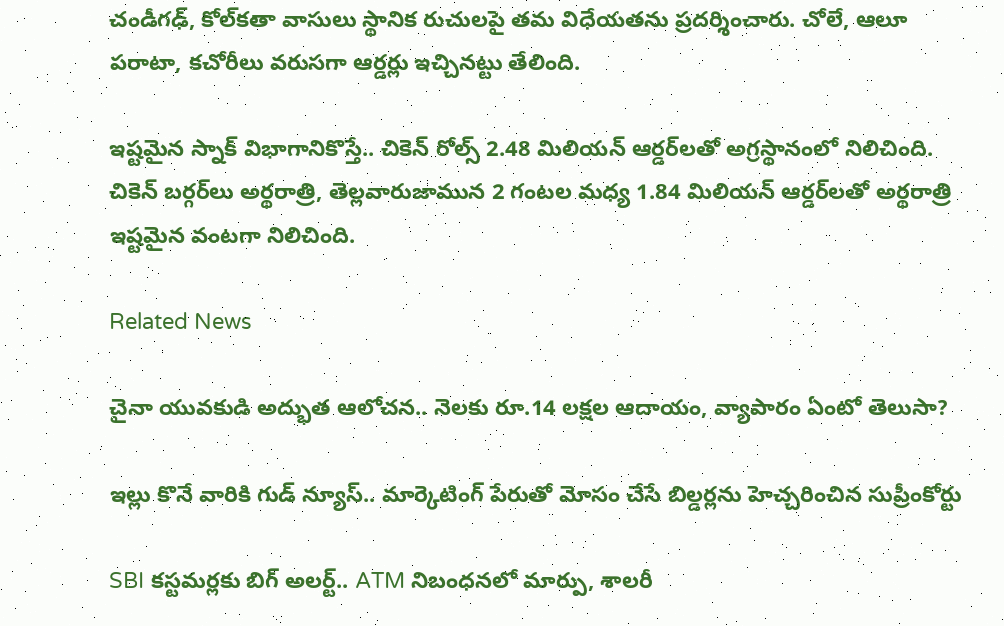చండీగఢ్, కోల్‌కతా వాసులు స్థానిక రుచులపై తమ విధేయతను ప్రదర్శించారు. చోలే, ఆలూ పరాటా, కచోరీలు వరుసగా ఆర్డర్లు ఇచ్చినట్టు తేలింది.

ఇష్టమైన స్నాక్ విభాగానికొస్తే.. చికెన్ రోల్స్ 2.48 మిలియన్ ఆర్డర్‌లతో అగ్రస్థానంలో నిలిచింది. చికెన్ బర్గర్‌లు అర్థరాత్రి, తెల్లవారుజామున 2 గంటల మధ్య 1.84 మిలియన్ ఆర్డర్‌లతో అర్థరాత్రి ఇష్టమైన వంటగా నిలిచింది.

Related News

చైనా యువకుడి అద్భుత ఆలోచన.. నెలకు రూ.14 లక్షల ఆదాయం, వ్యాపారం ఏంటో తెలుసా?

ఇల్లు కొనే వారికి గుడ్ న్యూస్.. మార్కెటింగ్ పేరుతో మోసం చేసే బిల్డర్లను హెచ్చరించిన సుప్రీంకోర్టు

SBI కస్టమర్లకు బిగ్ అలర్ట్.. ATM నిబంధనలో మార్పు, శాలరీ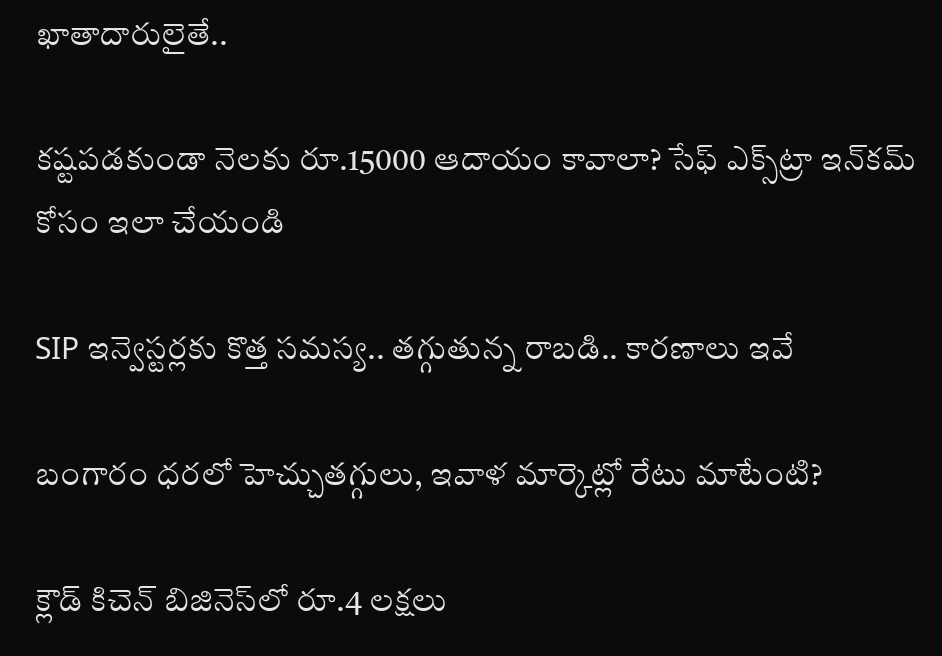ఖాతాదారులైతే..

కష్టపడకుండా నెలకు రూ.15000 ఆదాయం కావాలా? సేఫ్ ఎక్స్‌ట్రా ఇన్‌కమ్ కోసం ఇలా చేయండి

SIP ఇన్వెస్టర్లకు కొత్త సమస్య.. తగ్గుతున్న రాబడి.. కారణాలు ఇవే

బంగారం ధరలో హెచ్చుతగ్గులు, ఇవాళ మార్కెట్లో రేటు మాటేంటి?

క్లౌడ్ కిచెన్ బిజినెస్‌లో రూ.4 లక్షలు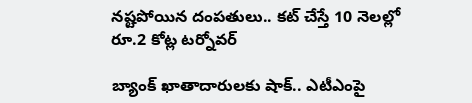నష్టపోయిన దంపతులు.. కట్ చేస్తే 10 నెలల్లో రూ.2 కోట్ల టర్నోవర్

బ్యాంక్ ఖాతాదారులకు షాక్.. ఎటీఎంపై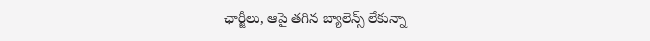ఛార్జీలు, ఆపై తగిన బ్యాలెన్స్ లేకున్నా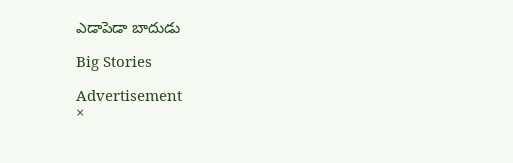ఎడాపెడా బాదుడు

Big Stories

Advertisement
×